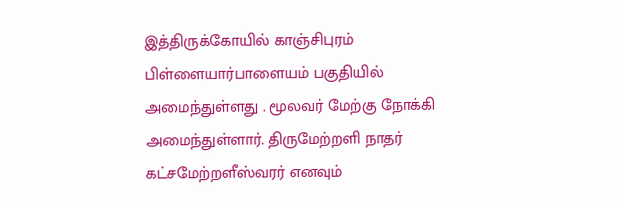இத்திருக்கோயில் காஞ்சிபுரம் பிள்ளையார்பாளையம் பகுதியில் அமைந்துள்ளது . மூலவர் மேற்கு நோக்கி அமைந்துள்ளார். திருமேற்றளி நாதர் கட்சமேற்றளீஸ்வரர் எனவும்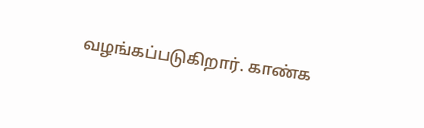வழங்கப்படுகிறார். காண்க